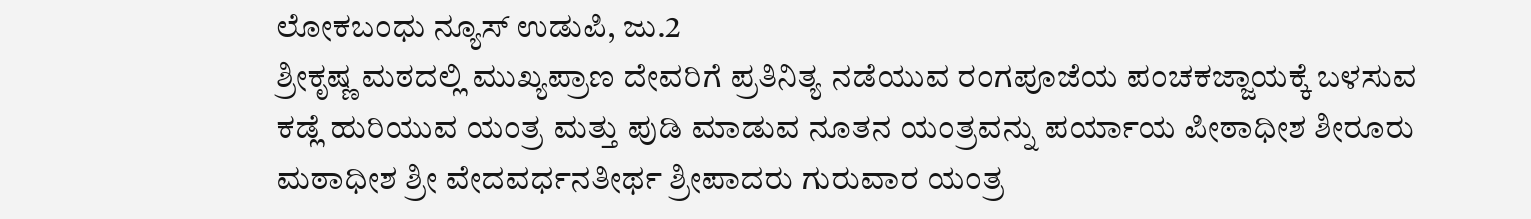ಲೋಕಬಂಧು ನ್ಯೂಸ್ ಉಡುಪಿ, ಜು.2
ಶ್ರೀಕೃಷ್ಣ ಮಠದಲ್ಲಿ ಮುಖ್ಯಪ್ರಾಣ ದೇವರಿಗೆ ಪ್ರತಿನಿತ್ಯ ನಡೆಯುವ ರಂಗಪೂಜೆಯ ಪಂಚಕಜ್ಜಾಯಕ್ಕೆ ಬಳಸುವ ಕಡ್ಲೆ ಹುರಿಯುವ ಯಂತ್ರ ಮತ್ತು ಪುಡಿ ಮಾಡುವ ನೂತನ ಯಂತ್ರವನ್ನು ಪರ್ಯಾಯ ಪೀಠಾಧೀಶ ಶೀರೂರು ಮಠಾಧೀಶ ಶ್ರೀ ವೇದವರ್ಧನತೀರ್ಥ ಶ್ರೀಪಾದರು ಗುರುವಾರ ಯಂತ್ರ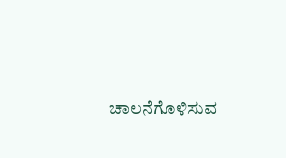ಚಾಲನೆಗೊಳಿಸುವ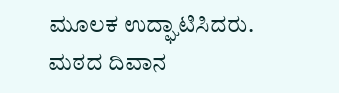ಮೂಲಕ ಉದ್ಘಾಟಿಸಿದರು.
ಮಠದ ದಿವಾನ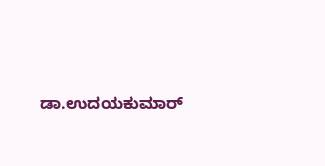ಡಾ.ಉದಯಕುಮಾರ್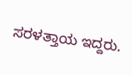ಸರಳತ್ತಾಯ ಇದ್ದರು.